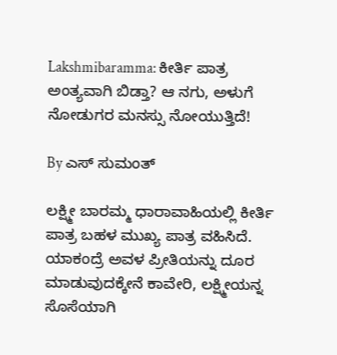Lakshmibaramma: ಕೀರ್ತಿ ಪಾತ್ರ ಅಂತ್ಯವಾಗಿ ಬಿಡ್ತಾ? ಆ ನಗು, ಅಳುಗೆ ನೋಡುಗರ ಮನಸ್ಸು ನೋಯುತ್ತಿದೆ!

By ಎಸ್ ಸುಮಂತ್

ಲಕ್ಷ್ಮೀ ಬಾರಮ್ಮ ಧಾರಾವಾಹಿಯಲ್ಲಿ ಕೀರ್ತಿ ಪಾತ್ರ ಬಹಳ ಮುಖ್ಯ ಪಾತ್ರ ವಹಿಸಿದೆ. ಯಾಕಂದ್ರೆ ಅವಳ ಪ್ರೀತಿಯನ್ನು ದೂರ ಮಾಡುವುದಕ್ಕೇನೆ ಕಾವೇರಿ, ಲಕ್ಷ್ಮೀಯನ್ನ ಸೊಸೆಯಾಗಿ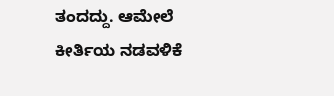ತಂದದ್ದು. ಆಮೇಲೆ ಕೀರ್ತಿಯ ನಡವಳಿಕೆ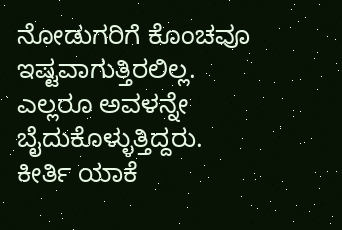ನೋಡುಗರಿಗೆ ಕೊಂಚವೂ ಇಷ್ಟವಾಗುತ್ತಿರಲಿಲ್ಲ. ಎಲ್ಲರೂ ಅವಳನ್ನೇ ಬೈದುಕೊಳ್ಳುತ್ತಿದ್ದರು. ಕೀರ್ತಿ ಯಾಕೆ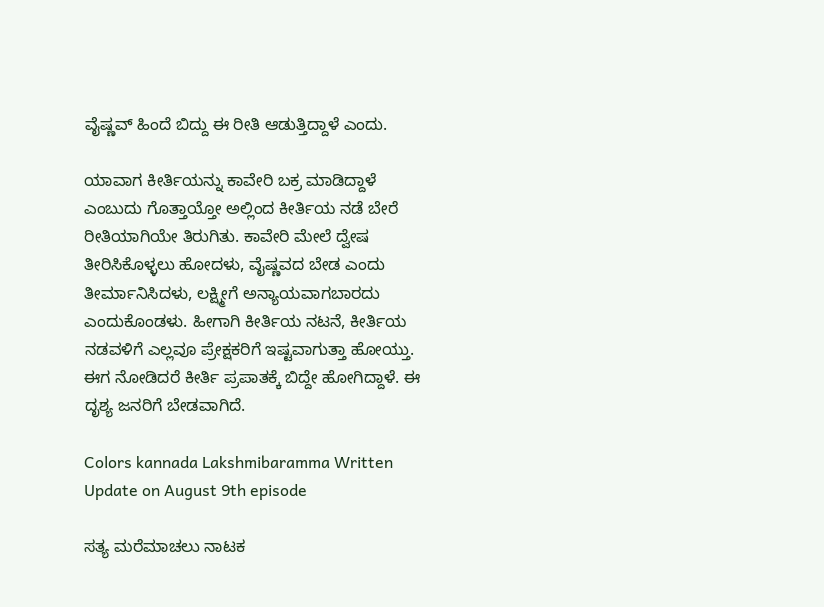ವೈಷ್ಣವ್ ಹಿಂದೆ ಬಿದ್ದು ಈ ರೀತಿ ಆಡುತ್ತಿದ್ದಾಳೆ ಎಂದು.

ಯಾವಾಗ ಕೀರ್ತಿಯನ್ನು ಕಾವೇರಿ ಬಕ್ರ ಮಾಡಿದ್ದಾಳೆ ಎಂಬುದು ಗೊತ್ತಾಯ್ತೋ ಅಲ್ಲಿಂದ ಕೀರ್ತಿಯ ನಡೆ ಬೇರೆ ರೀತಿಯಾಗಿಯೇ ತಿರುಗಿತು. ಕಾವೇರಿ ಮೇಲೆ ದ್ವೇಷ ತೀರಿಸಿಕೊಳ್ಳಲು ಹೋದಳು, ವೈಷ್ಣವದ ಬೇಡ ಎಂದು ತೀರ್ಮಾನಿಸಿದಳು, ಲಕ್ಷ್ಮೀಗೆ ಅನ್ಯಾಯವಾಗಬಾರದು ಎಂದುಕೊಂಡಳು. ಹೀಗಾಗಿ ಕೀರ್ತಿಯ ನಟನೆ, ಕೀರ್ತಿಯ ನಡವಳಿಗೆ ಎಲ್ಲವೂ ಪ್ರೇಕ್ಷಕರಿಗೆ ಇಷ್ಟವಾಗುತ್ತಾ ಹೋಯ್ತು. ಈಗ ನೋಡಿದರೆ ಕೀರ್ತಿ ಪ್ರಪಾತಕ್ಕೆ ಬಿದ್ದೇ ಹೋಗಿದ್ದಾಳೆ‌. ಈ ದೃಶ್ಯ ಜನರಿಗೆ ಬೇಡವಾಗಿದೆ.

Colors kannada Lakshmibaramma Written Update on August 9th episode

ಸತ್ಯ ಮರೆಮಾಚಲು ನಾಟಕ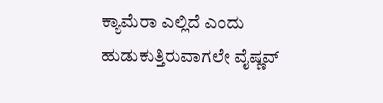ಕ್ಯಾಮೆರಾ ಎಲ್ಲಿದೆ ಎಂದು ಹುಡುಕುತ್ತಿರುವಾಗಲೇ ವೈಷ್ಣವ್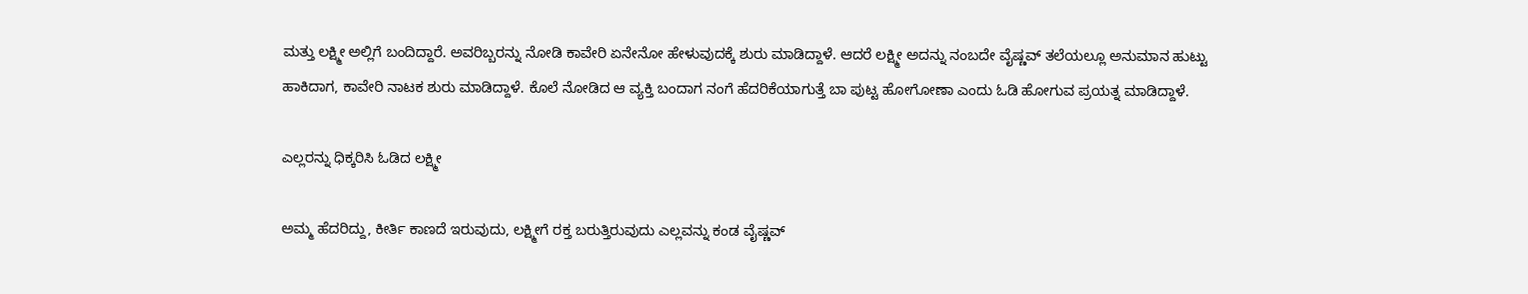ಮತ್ತು ಲಕ್ಷ್ಮೀ ಅಲ್ಲಿಗೆ ಬಂದಿದ್ದಾರೆ. ಅವರಿಬ್ಬರನ್ನು ನೋಡಿ ಕಾವೇರಿ ಏನೇನೋ ಹೇಳುವುದಕ್ಕೆ ಶುರು ಮಾಡಿದ್ದಾಳೆ. ಆದರೆ ಲಕ್ಷ್ಮೀ ಅದನ್ನು ನಂಬದೇ ವೈಷ್ಣವ್ ತಲೆಯಲ್ಲೂ ಅನುಮಾನ ಹುಟ್ಟು ಹಾಕಿದಾಗ, ಕಾವೇರಿ ನಾಟಕ ಶುರು ಮಾಡಿದ್ದಾಳೆ. ಕೊಲೆ ನೋಡಿದ ಆ ವ್ಯಕ್ತಿ ಬಂದಾಗ ನಂಗೆ ಹೆದರಿಕೆಯಾಗುತ್ತೆ ಬಾ ಪುಟ್ಟ ಹೋಗೋಣಾ ಎಂದು ಓಡಿ ಹೋಗುವ ಪ್ರಯತ್ನ ಮಾಡಿದ್ದಾಳೆ.

ಎಲ್ಲರನ್ನು ಧಿಕ್ಕರಿಸಿ ಓಡಿದ ಲಕ್ಷ್ಮೀ

ಅಮ್ಮ ಹೆದರಿದ್ದು, ಕೀರ್ತಿ ಕಾಣದೆ ಇರುವುದು, ಲಕ್ಷ್ಮೀಗೆ ರಕ್ತ ಬರುತ್ತಿರುವುದು ಎಲ್ಲವನ್ನು ಕಂಡ ವೈಷ್ಣವ್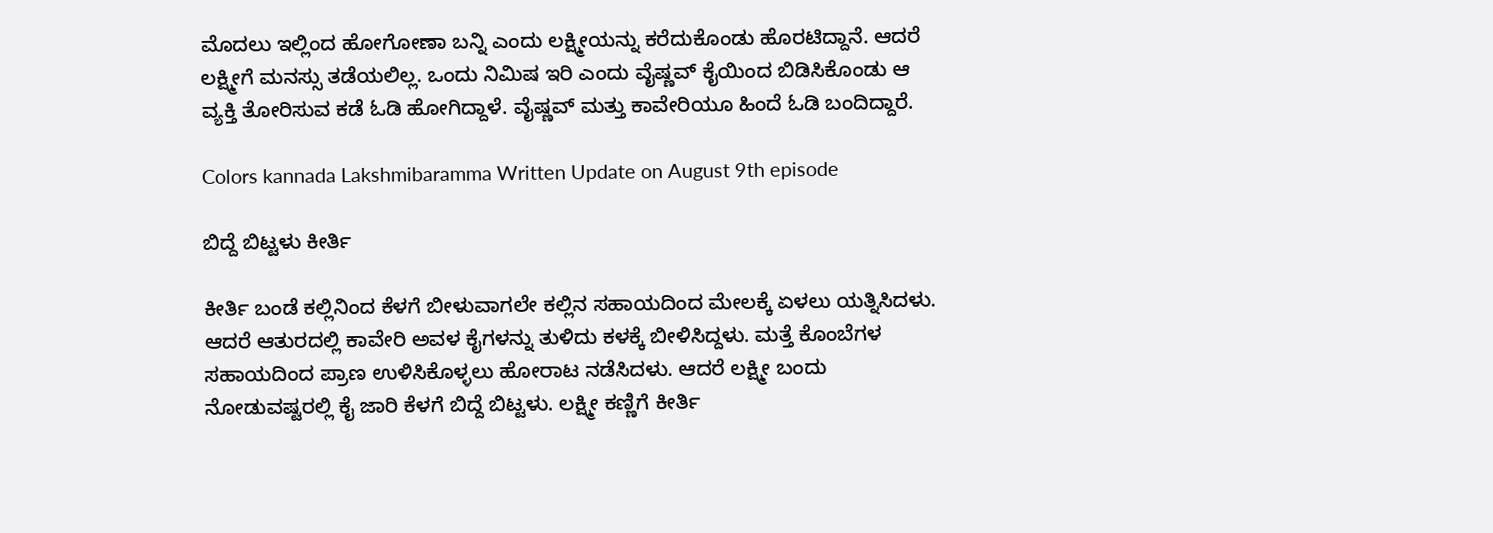ಮೊದಲು ಇಲ್ಲಿಂದ ಹೋಗೋಣಾ ಬನ್ನಿ ಎಂದು ಲಕ್ಷ್ಮೀಯನ್ನು ಕರೆದುಕೊಂಡು ಹೊರಟಿದ್ದಾನೆ. ಆದರೆ ಲಕ್ಷ್ಮೀಗೆ ಮನಸ್ಸು ತಡೆಯಲಿಲ್ಲ. ಒಂದು ನಿಮಿಷ ಇರಿ ಎಂದು ವೈಷ್ಣವ್ ಕೈಯಿಂದ ಬಿಡಿಸಿಕೊಂಡು ಆ ವ್ಯಕ್ತಿ ತೋರಿಸುವ ಕಡೆ ಓಡಿ ಹೋಗಿದ್ದಾಳೆ. ವೈಷ್ಣವ್ ಮತ್ತು ಕಾವೇರಿಯೂ ಹಿಂದೆ ಓಡಿ ಬಂದಿದ್ದಾರೆ.

Colors kannada Lakshmibaramma Written Update on August 9th episode

ಬಿದ್ದೆ ಬಿಟ್ಟಳು ಕೀರ್ತಿ

ಕೀರ್ತಿ ಬಂಡೆ ಕಲ್ಲಿನಿಂದ ಕೆಳಗೆ ಬೀಳುವಾಗಲೇ ಕಲ್ಲಿನ ಸಹಾಯದಿಂದ ಮೇಲಕ್ಕೆ ಏಳಲು ಯತ್ನಿಸಿದಳು. ಆದರೆ ಆತುರದಲ್ಲಿ ಕಾವೇರಿ ಅವಳ ಕೈಗಳನ್ನು ತುಳಿದು ಕಳಕ್ಕೆ ಬೀಳಿಸಿದ್ದಳು. ಮತ್ತೆ ಕೊಂಬೆಗಳ ಸಹಾಯದಿಂದ ಪ್ರಾಣ ಉಳಿಸಿಕೊಳ್ಳಲು ಹೋರಾಟ ನಡೆಸಿದಳು. ಆದರೆ ಲಕ್ಷ್ಮೀ ಬಂದು ನೋಡುವಷ್ಟರಲ್ಲಿ ಕೈ ಜಾರಿ ಕೆಳಗೆ ಬಿದ್ದೆ ಬಿಟ್ಟಳು. ಲಕ್ಷ್ಮೀ ಕಣ್ಣಿಗೆ ಕೀರ್ತಿ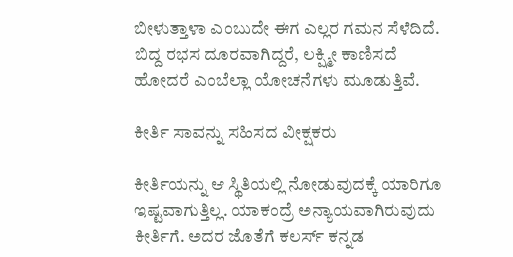ಬೀಳುತ್ತಾಳಾ ಎಂಬುದೇ ಈಗ ಎಲ್ಲರ ಗಮನ ಸೆಳೆದಿದೆ. ಬಿದ್ದ ರಭಸ ದೂರವಾಗಿದ್ದರೆ, ಲಕ್ಷ್ಮೀ ಕಾಣಿಸದೆ ಹೋದರೆ ಎಂಬೆಲ್ಲಾ ಯೋಚನೆಗಳು ಮೂಡುತ್ತಿವೆ.

ಕೀರ್ತಿ ಸಾವನ್ನು ಸಹಿಸದ ವೀಕ್ಷಕರು

ಕೀರ್ತಿಯನ್ನು ಆ ಸ್ಥಿತಿಯಲ್ಲಿ ನೋಡುವುದಕ್ಕೆ ಯಾರಿಗೂ ಇಷ್ಟವಾಗುತ್ತಿಲ್ಲ. ಯಾಕಂದ್ರೆ ಅನ್ಯಾಯವಾಗಿರುವುದು ಕೀರ್ತಿಗೆ. ಅದರ ಜೊತೆಗೆ ಕಲರ್ಸ್ ಕನ್ನಡ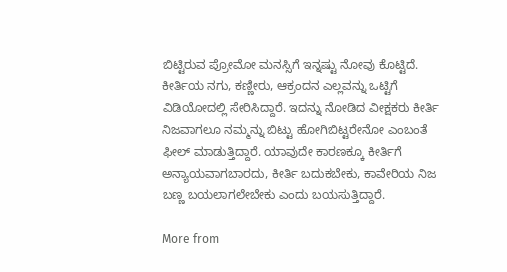ಬಿಟ್ಟಿರುವ ಪ್ರೋಮೋ ಮನಸ್ಸಿಗೆ ಇನ್ನಷ್ಟು ನೋವು ಕೊಟ್ಟಿದೆ. ಕೀರ್ತಿಯ ನಗು, ಕಣ್ಣೀರು, ಆಕ್ರಂದನ ಎಲ್ಲವನ್ನು ಒಟ್ಟಿಗೆ ವಿಡಿಯೋದಲ್ಲಿ ಸೇರಿಸಿದ್ದಾರೆ. ಇದನ್ನು ನೋಡಿದ ವೀಕ್ಷಕರು ಕೀರ್ತಿ ನಿಜವಾಗಲೂ ನಮ್ಮನ್ನು ಬಿಟ್ಟು ಹೋಗಿಬಿಟ್ಟರೇನೋ ಎಂಬಂತೆ ಫೀಲ್ ಮಾಡುತ್ತಿದ್ದಾರೆ. ಯಾವುದೇ ಕಾರಣಕ್ಕೂ ಕೀರ್ತಿಗೆ ಅನ್ಯಾಯವಾಗಬಾರದು, ಕೀರ್ತಿ ಬದುಕಬೇಕು, ಕಾವೇರಿಯ ನಿಜ ಬಣ್ಣ ಬಯಲಾಗಲೇಬೇಕು ಎಂದು ಬಯಸುತ್ತಿದ್ದಾರೆ.

More from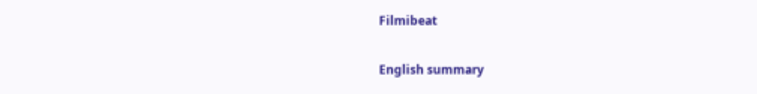Filmibeat

English summary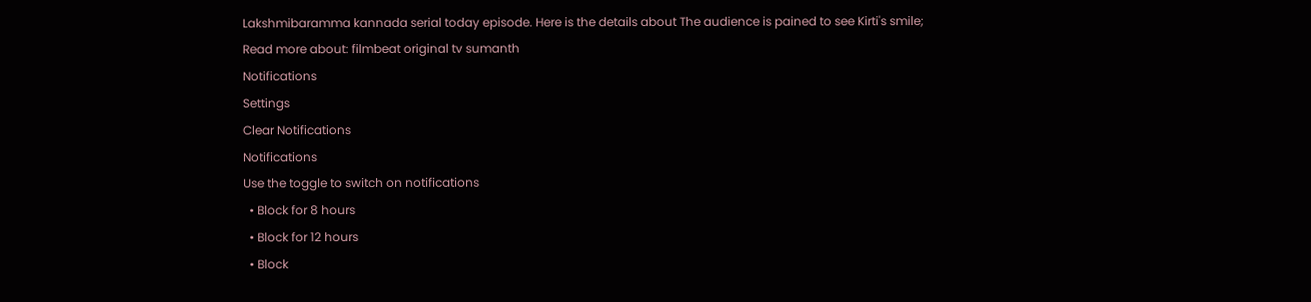Lakshmibaramma kannada serial today episode. Here is the details about The audience is pained to see Kirti's smile;
Read more about: filmbeat original tv sumanth
Notifications
Settings
Clear Notifications
Notifications
Use the toggle to switch on notifications
  • Block for 8 hours
  • Block for 12 hours
  • Block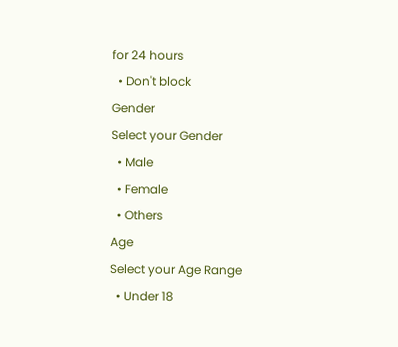for 24 hours
  • Don't block
Gender
Select your Gender
  • Male
  • Female
  • Others
Age
Select your Age Range
  • Under 18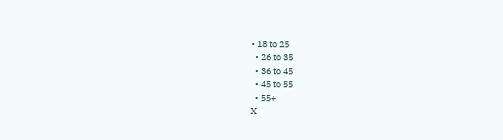• 18 to 25
  • 26 to 35
  • 36 to 45
  • 45 to 55
  • 55+
X